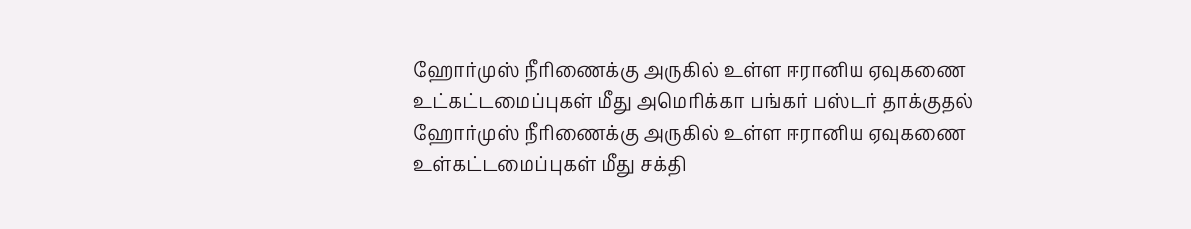ஹோர்முஸ் நீரிணைக்கு அருகில் உள்ள ஈரானிய ஏவுகணை உட்கட்டமைப்புகள் மீது அமெரிக்கா பங்கர் பஸ்டர் தாக்குதல்
ஹோர்முஸ் நீரிணைக்கு அருகில் உள்ள ஈரானிய ஏவுகணை உள்கட்டமைப்புகள் மீது சக்தி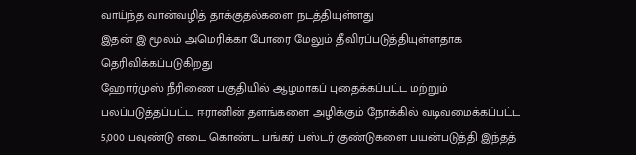வாய்ந்த வான்வழித் தாக்குதல்களை நடத்தியுள்ளது
இதன் இ மூலம் அமெரிக்கா போரை மேலும் தீவிரப்படுத்தியுள்ளதாக தெரிவிக்கப்படுகிறது
ஹோர்முஸ் நீரிணை பகுதியில் ஆழமாகப் புதைக்கப்பட்ட மற்றும் பலப்படுத்தப்பட்ட ஈரானின் தளங்களை அழிக்கும் நோக்கில் வடிவமைக்கப்பட்ட 5,000 பவுண்டு எடை கொண்ட பங்கர் பஸ்டர் குண்டுகளை பயன்படுத்தி இந்தத்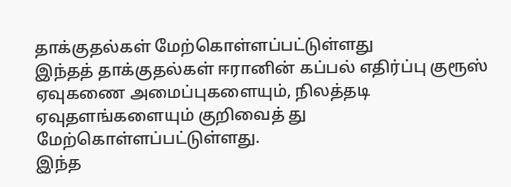தாக்குதல்கள் மேற்கொள்ளப்பட்டுள்ளது
இந்தத் தாக்குதல்கள் ஈரானின் கப்பல் எதிர்ப்பு குரூஸ் ஏவுகணை அமைப்புகளையும், நிலத்தடி ஏவுதளங்களையும் குறிவைத் து மேற்கொள்ளப்பட்டுள்ளது.
இந்த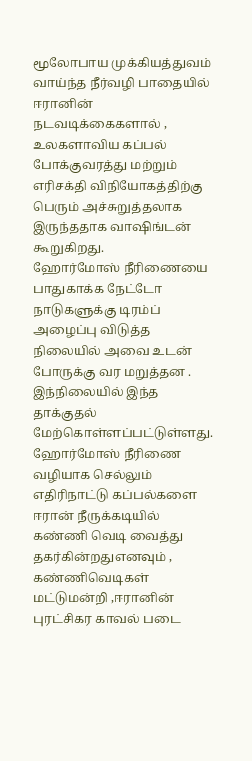மூலோபாய முக்கியத்துவம் வாய்ந்த நீர்வழி பாதையில் ஈரானின் நடவடிக்கைகளால் , உலகளாவிய கப்பல் போக்குவரத்து மற்றும் எரிசக்தி விநியோகத்திற்கு பெரும் அச்சுறுத்தலாக இருந்ததாக வாஷிங்டன் கூறுகிறது.
ஹோர்மோஸ் நீரிணையை பாதுகாக்க நேட்டோ நாடுகளுக்கு டிரம்ப் அழைப்பு விடுத்த நிலையில் அவை உடன் போருக்கு வர மறுத்தன .
இந்நிலையில் இந்த தாக்குதல் மேற்கொள்ளப்பட்டுள்ளது.
ஹோர்மோஸ் நீரிணை வழியாக செல்லும் எதிரிநாட்டு கப்பல்களை ஈரான் நீருக்கடியில் கண்ணி வெடி வைத்து தகர்கின்றதுஎனவும் ,
கண்ணிவெடிகள் மட்டுமன்றி ,ஈரானின் புரட்சிகர காவல் படை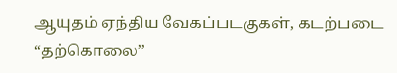ஆயுதம் ஏந்திய வேகப்படகுகள், கடற்படை “தற்கொலை”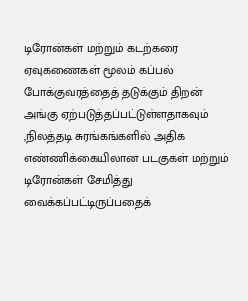டிரோன்கள் மற்றும் கடற்கரை ஏவுகணைகள் மூலம் கப்பல் போக்குவரத்தைத் தடுக்கும் திறன் அங்கு ஏற்படுத்தப்பட்டுள்ளதாகவும் ,நிலத்தடி சுரங்கங்களில் அதிக எண்ணிக்கையிலான படகுகள் மற்றும் டிரோன்கள் சேமித்து வைக்கப்பட்டிருப்பதைக்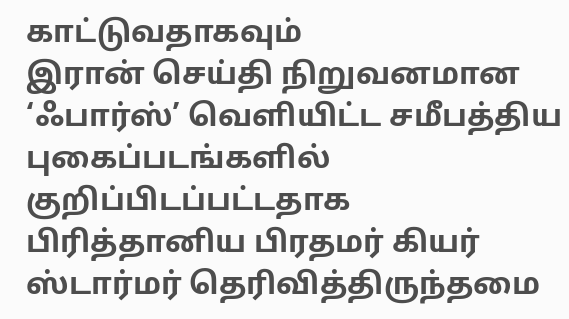காட்டுவதாகவும்
இரான் செய்தி நிறுவனமான ‘ஃபார்ஸ்’ வெளியிட்ட சமீபத்திய புகைப்படங்களில் குறிப்பிடப்பட்டதாக பிரித்தானிய பிரதமர் கியர் ஸ்டார்மர் தெரிவித்திருந்தமை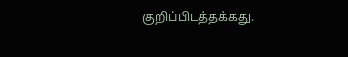குறிப்பிடத்தக்கது.